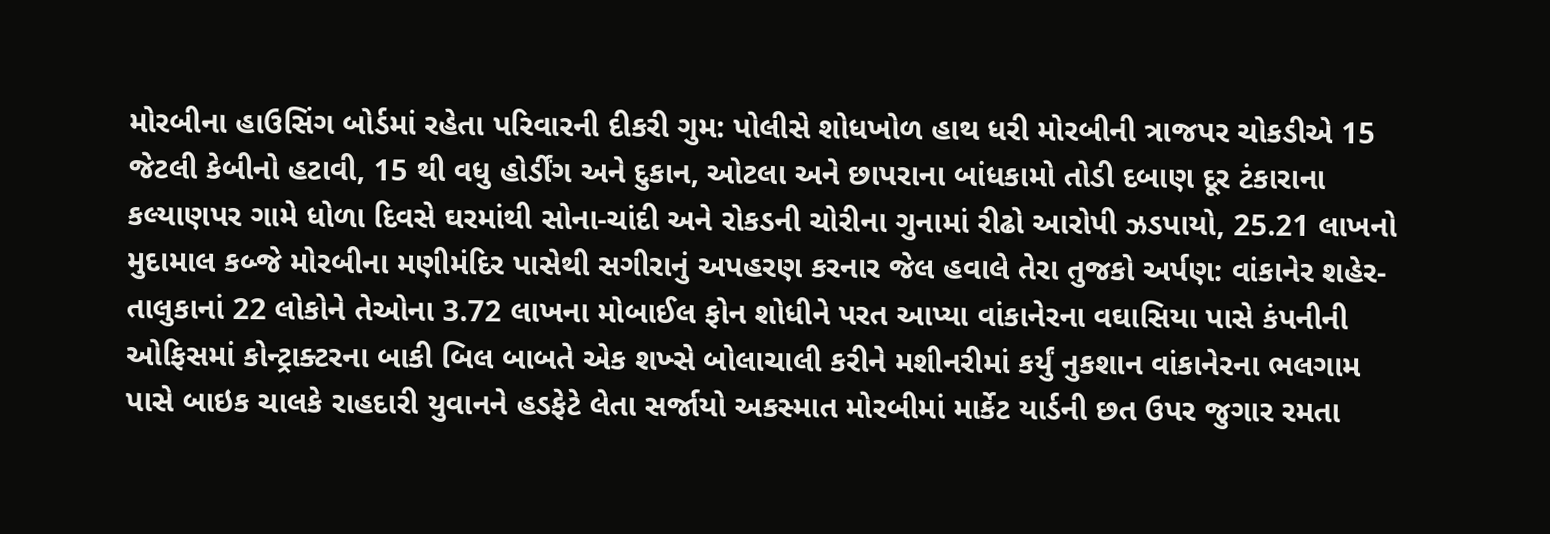મોરબીના હાઉસિંગ બોર્ડમાં રહેતા પરિવારની દીકરી ગુમ: પોલીસે શોધખોળ હાથ ધરી મોરબીની ત્રાજપર ચોકડીએ 15 જેટલી કેબીનો હટાવી, 15 થી વધુ હોર્ડીંગ અને દુકાન, ઓટલા અને છાપરાના બાંધકામો તોડી દબાણ દૂર ટંકારાના કલ્યાણપર ગામે ધોળા દિવસે ઘરમાંથી સોના-ચાંદી અને રોકડની ચોરીના ગુનામાં રીઢો આરોપી ઝડપાયો, 25.21 લાખનો મુદામાલ કબ્જે મોરબીના મણીમંદિર પાસેથી સગીરાનું અપહરણ કરનાર જેલ હવાલે તેરા તુજકો અર્પણ: વાંકાનેર શહેર-તાલુકાનાં 22 લોકોને તેઓના 3.72 લાખના મોબાઈલ ફોન શોધીને પરત આપ્યા વાંકાનેરના વઘાસિયા પાસે કંપનીની ઓફિસમાં કોન્ટ્રાક્ટરના બાકી બિલ બાબતે એક શખ્સે બોલાચાલી કરીને મશીનરીમાં કર્યું નુકશાન વાંકાનેરના ભલગામ પાસે બાઇક ચાલકે રાહદારી યુવાનને હડફેટે લેતા સર્જાયો અકસ્માત મોરબીમાં માર્કેટ યાર્ડની છત ઉપર જુગાર રમતા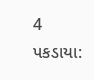4 પકડાયા: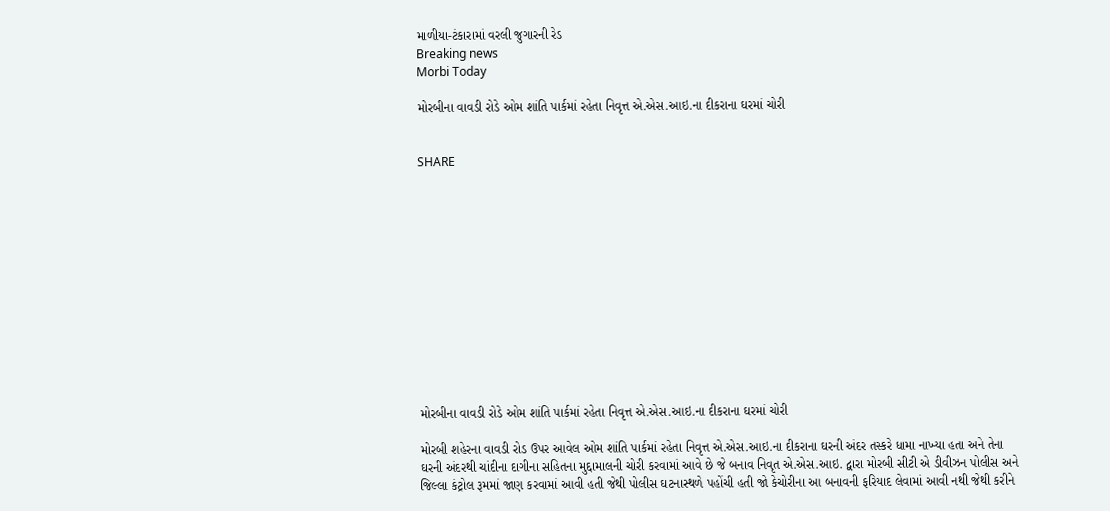માળીયા-ટંકારામાં વરલી જુગારની રેડ
Breaking news
Morbi Today

મોરબીના વાવડી રોડે ઓમ શાંતિ પાર્કમાં રહેતા નિવૃત્ત એ.એસ.આઇ.ના દીકરાના ઘરમાં ચોરી


SHARE













મોરબીના વાવડી રોડે ઓમ શાંતિ પાર્કમાં રહેતા નિવૃત્ત એ.એસ.આઇ.ના દીકરાના ઘરમાં ચોરી

મોરબી શહેરના વાવડી રોડ ઉપર આવેલ ઓમ શાંતિ પાર્કમાં રહેતા નિવૃત્ત એ.એસ.આઇ.ના દીકરાના ઘરની અંદર તસ્કરે ધામા નાખ્યા હતા અને તેના ઘરની અંદરથી ચાંદીના દાગીના સહિતના મુદ્દામાલની ચોરી કરવામાં આવે છે જે બનાવ નિવૃત એ.એસ.આઇ. દ્વારા મોરબી સીટી એ ડીવીઝન પોલીસ અને જિલ્લા કંટ્રોલ રૂમમાં જાણ કરવામાં આવી હતી જેથી પોલીસ ઘટનાસ્થળે પહોંચી હતી જો કેચોરીના આ બનાવની ફરિયાદ લેવામાં આવી નથી જેથી કરીને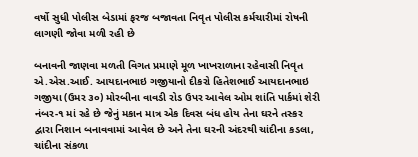વર્ષો સુધી પોલીસ બેડામાં ફરજ બજાવતા નિવૃત પોલીસ કર્મચારીમાં રોષની લાગણી જોવા મળી રહી છે

બનાવની જાણવા મળતી વિગત પ્રમાણે મૂળ ખાખરાળાના રહેવાસી નિવૃત એ.એસ.આઈ. આયદાનભાઇ ગજીયાનો દીકરો હિતેશભાઈ આયદાનભાઇ ગજીયા (ઉમર ૩૦) મોરબીના વાવડી રોડ ઉપર આવેલ ઓમ શાંતિ પાર્કમાં શેરી નંબર-૧ માં રહે છે જેનું મકાન માત્ર એક દિવસ બંધ હોય તેના ઘરને તસ્કર દ્વારા નિશાન બનાવવામાં આવેલ છે અને તેના ઘરની અંદરથી ચાંદીના કડલા, ચાંદીના સંકળા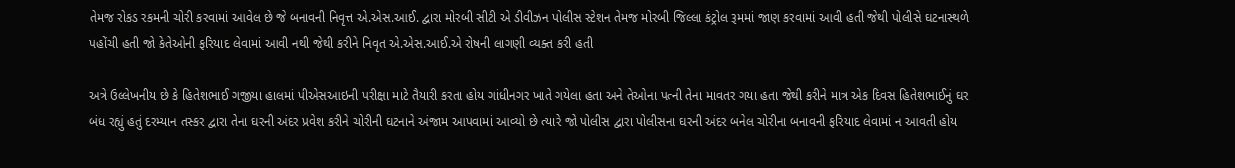તેમજ રોકડ રકમની ચોરી કરવામાં આવેલ છે જે બનાવની નિવૃત્ત એ.એસ.આઈ. દ્વારા મોરબી સીટી એ ડીવીઝન પોલીસ સ્ટેશન તેમજ મોરબી જિલ્લા કંટ્રોલ રૂમમાં જાણ કરવામાં આવી હતી જેથી પોલીસે ઘટનાસ્થળે પહોંચી હતી જો કેતેઓની ફરિયાદ લેવામાં આવી નથી જેથી કરીને નિવૃત એ.એસ.આઈ.એ રોષની લાગણી વ્યક્ત કરી હતી

અત્રે ઉલ્લેખનીય છે કે હિતેશભાઈ ગજીયા હાલમાં પીએસઆઇની પરીક્ષા માટે તૈયારી કરતા હોય ગાંધીનગર ખાતે ગયેલા હતા અને તેઓના પત્ની તેના માવતર ગયા હતા જેથી કરીને માત્ર એક દિવસ હિતેશભાઈનું ઘર બંધ રહ્યું હતું દરમ્યાન તસ્કર દ્વારા તેના ઘરની અંદર પ્રવેશ કરીને ચોરીની ઘટનાને અંજામ આપવામાં આવ્યો છે ત્યારે જો પોલીસ દ્વારા પોલીસના ઘરની અંદર બનેલ ચોરીના બનાવની ફરિયાદ લેવામાં ન આવતી હોય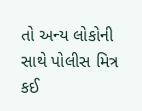તો અન્ય લોકોની સાથે પોલીસ મિત્ર કઈ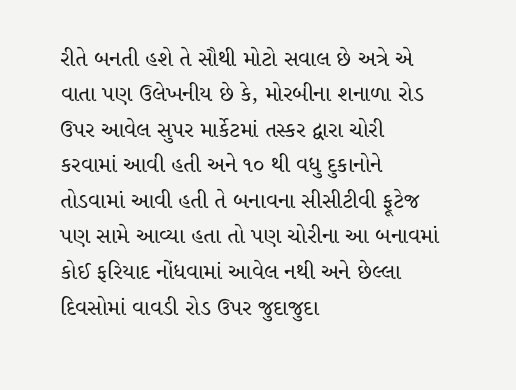રીતે બનતી હશે તે સૌથી મોટો સવાલ છે અત્રે એ વાતા પણ ઉલેખનીય છે કે, મોરબીના શનાળા રોડ ઉપર આવેલ સુપર માર્કેટમાં તસ્કર દ્વારા ચોરી કરવામાં આવી હતી અને ૧૦ થી વધુ દુકાનોને તોડવામાં આવી હતી તે બનાવના સીસીટીવી ફૂટેજ પણ સામે આવ્યા હતા તો પણ ચોરીના આ બનાવમાં કોઈ ફરિયાદ નોંધવામાં આવેલ નથી અને છેલ્લા દિવસોમાં વાવડી રોડ ઉપર જુદાજુદા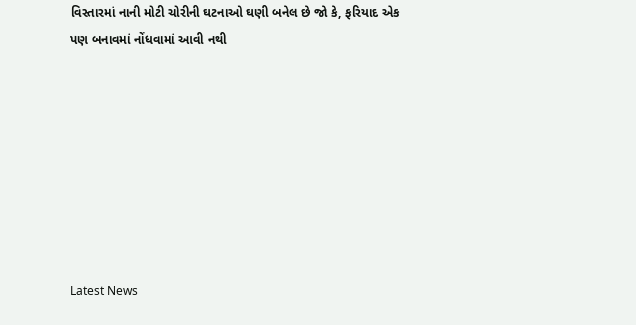વિસ્તારમાં નાની મોટી ચોરીની ઘટનાઓ ઘણી બનેલ છે જો કે, ફરિયાદ એક પણ બનાવમાં નોંધવામાં આવી નથી








Latest News